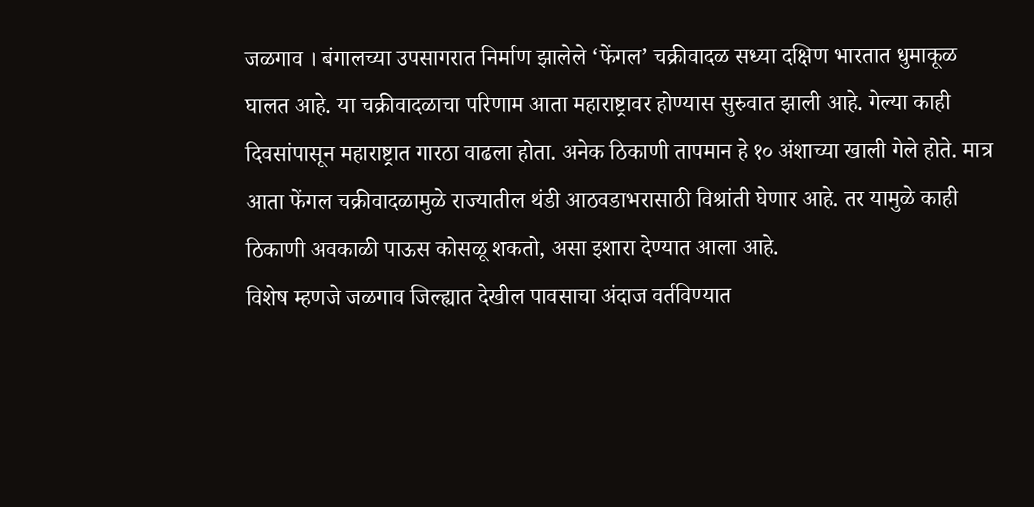जळगाव । बंगालच्या उपसागरात निर्माण झालेले ‘फेंगल’ चक्रीवादळ सध्या दक्षिण भारतात धुमाकूळ घालत आहे. या चक्रीवादळाचा परिणाम आता महाराष्ट्रावर होण्यास सुरुवात झाली आहे. गेल्या काही दिवसांपासून महाराष्ट्रात गारठा वाढला होता. अनेक ठिकाणी तापमान हे १० अंशाच्या खाली गेले होते. मात्र आता फेंगल चक्रीवादळामुळे राज्यातील थंडी आठवडाभरासाठी विश्रांती घेणार आहे. तर यामुळे काही ठिकाणी अवकाळी पाऊस कोसळू शकतो, असा इशारा देण्यात आला आहे.
विशेष म्हणजे जळगाव जिल्ह्यात देखील पावसाचा अंदाज वर्तविण्यात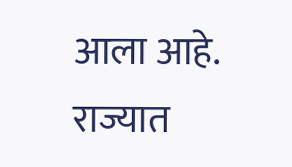आला आहे. राज्यात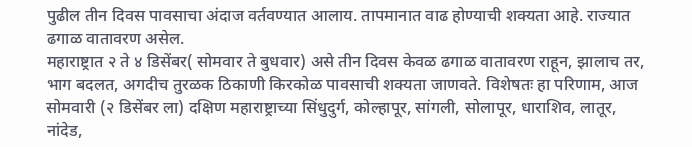पुढील तीन दिवस पावसाचा अंदाज वर्तवण्यात आलाय. तापमानात वाढ होण्याची शक्यता आहे. राज्यात ढगाळ वातावरण असेल.
महाराष्ट्रात २ ते ४ डिसेंबर( सोमवार ते बुधवार) असे तीन दिवस केवळ ढगाळ वातावरण राहून, झालाच तर, भाग बदलत, अगदीच तुरळक ठिकाणी किरकोळ पावसाची शक्यता जाणवते. विशेषतः हा परिणाम, आज सोमवारी (२ डिसेंबर ला) दक्षिण महाराष्ट्राच्या सिंधुदुर्ग, कोल्हापूर, सांगली, सोलापूर, धाराशिव, लातूर, नांदेड,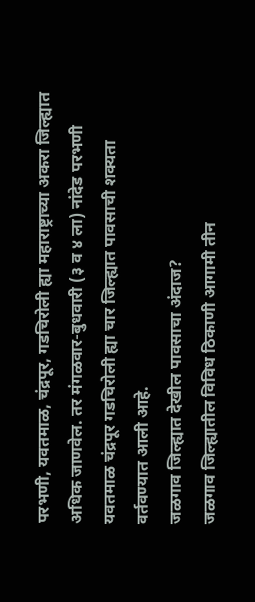परभणी, यवतमाळ, चंद्रपूर, गडचिरोली ह्या महाराष्ट्राच्या अकरा जिल्ह्यात अधिक जाणवेल. तर मंगळवार-बुधवारी (३ व ४ ला) नांदेड परभणी यवतमाळ चंद्रपूर गडचिरोली ह्या चार जिल्ह्यात पावसाची शक्यता वर्तवण्यात आली आहे.
जळगाव जिल्ह्यात देखील पावसाचा अंदाज?
जळगाव जिल्ह्यातील विविध ठिकाणी आगामी तीन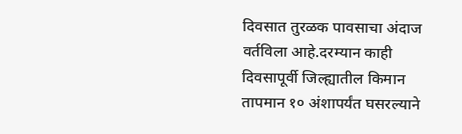दिवसात तुरळक पावसाचा अंदाज वर्तविला आहे.दरम्यान काही दिवसापूर्वी जिल्ह्यातील किमान तापमान १० अंशापर्यंत घसरल्याने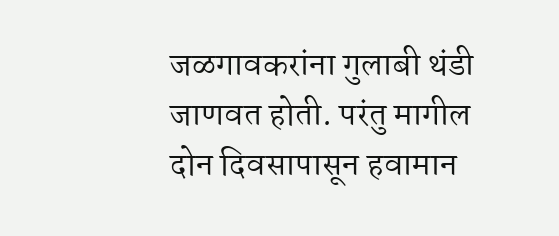जळगावकरांना गुलाबी थंडी जाणवत होती. परंतु मागील दोन दिवसापासून हवामान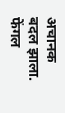अचानक बदल झाला. फेंगल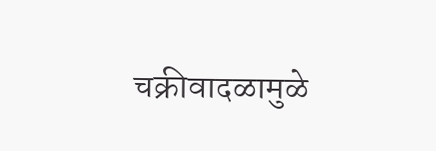चक्रीवादळामुळे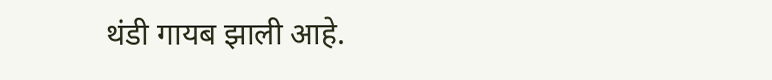थंडी गायब झाली आहे.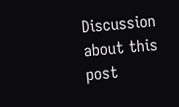Discussion about this post